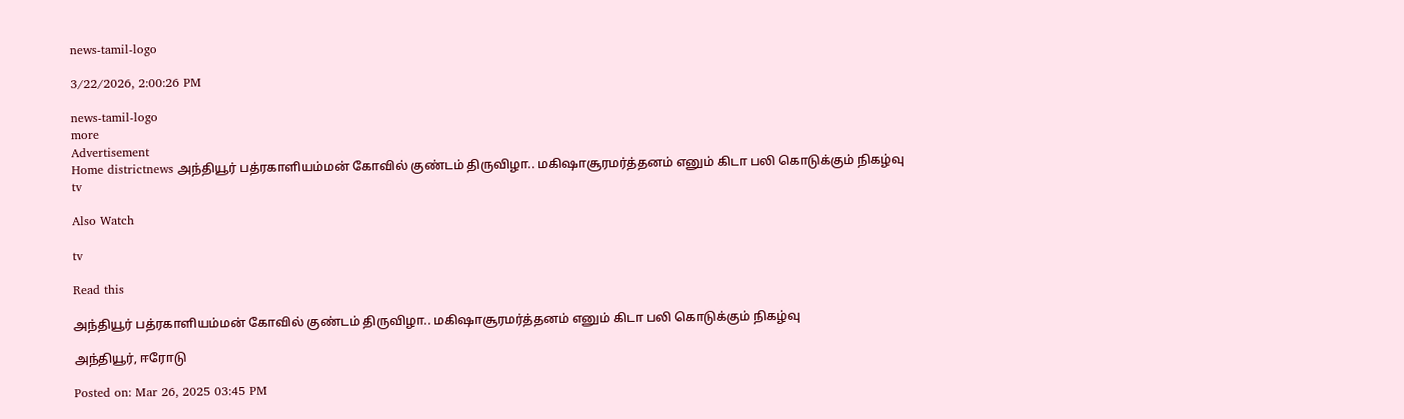news-tamil-logo

3/22/2026, 2:00:26 PM

news-tamil-logo
more
Advertisement
Home districtnews அந்தியூர் பத்ரகாளியம்மன் கோவில் குண்டம் திருவிழா.. மகிஷாசூரமர்த்தனம் எனும் கிடா பலி கொடுக்கும் நிகழ்வு
tv

Also Watch

tv

Read this

அந்தியூர் பத்ரகாளியம்மன் கோவில் குண்டம் திருவிழா.. மகிஷாசூரமர்த்தனம் எனும் கிடா பலி கொடுக்கும் நிகழ்வு

அந்தியூர், ஈரோடு

Posted on: Mar 26, 2025 03:45 PM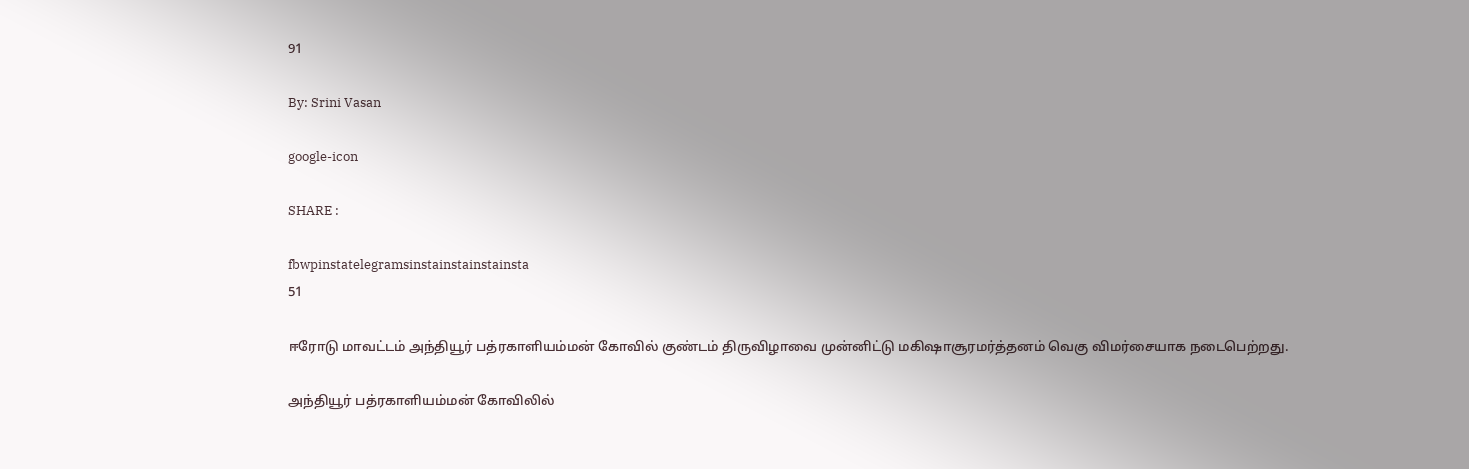91

By: Srini Vasan

google-icon

SHARE :

fbwpinstatelegramsinstainstainstainsta
51

ஈரோடு மாவட்டம் அந்தியூர் பத்ரகாளியம்மன் கோவில் குண்டம் திருவிழாவை முன்னிட்டு மகிஷாசூரமர்த்தனம் வெகு விமர்சையாக நடைபெற்றது.

அந்தியூர் பத்ரகாளியம்மன் கோவிலில்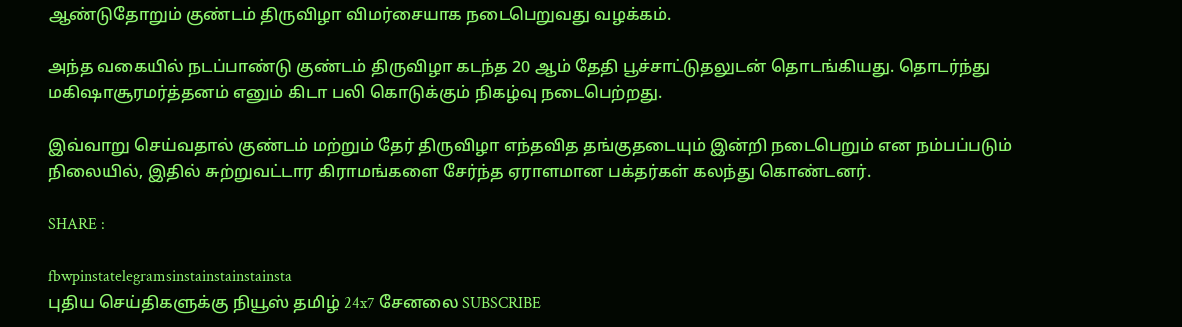ஆண்டுதோறும் குண்டம் திருவிழா விமர்சையாக நடைபெறுவது வழக்கம்.

அந்த வகையில் நடப்பாண்டு குண்டம் திருவிழா கடந்த 20 ஆம் தேதி பூச்சாட்டுதலுடன் தொடங்கியது. தொடர்ந்து மகிஷாசூரமர்த்தனம் எனும் கிடா பலி கொடுக்கும் நிகழ்வு நடைபெற்றது.

இவ்வாறு செய்வதால் குண்டம் மற்றும் தேர் திருவிழா எந்தவித தங்குதடையும் இன்றி நடைபெறும் என நம்பப்படும் நிலையில், இதில் சுற்றுவட்டார கிராமங்களை சேர்ந்த ஏராளமான பக்தர்கள் கலந்து கொண்டனர்.

SHARE :

fbwpinstatelegramsinstainstainstainsta
புதிய செய்திகளுக்கு நியூஸ் தமிழ் 24x7 சேனலை SUBSCRIBE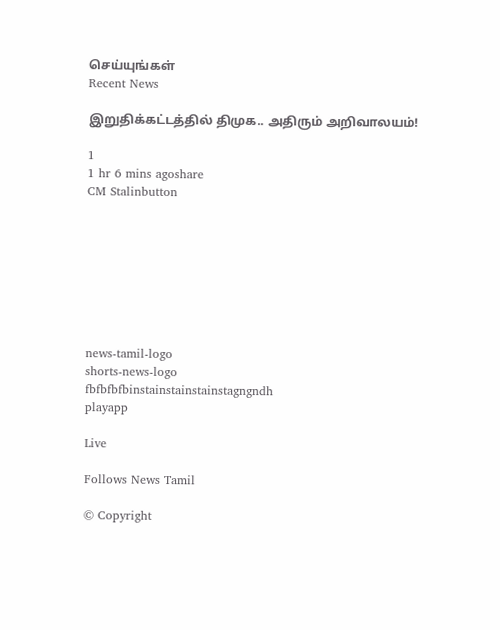செய்யுங்கள்
Recent News

இறுதிக்கட்டத்தில் திமுக.. அதிரும் அறிவாலயம்!

1
1 hr 6 mins agoshare
CM Stalinbutton








news-tamil-logo
shorts-news-logo
fbfbfbfbinstainstainstainstagngndh
playapp

Live

Follows News Tamil

© Copyright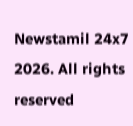Newstamil 24x7 2026. All rights reserved